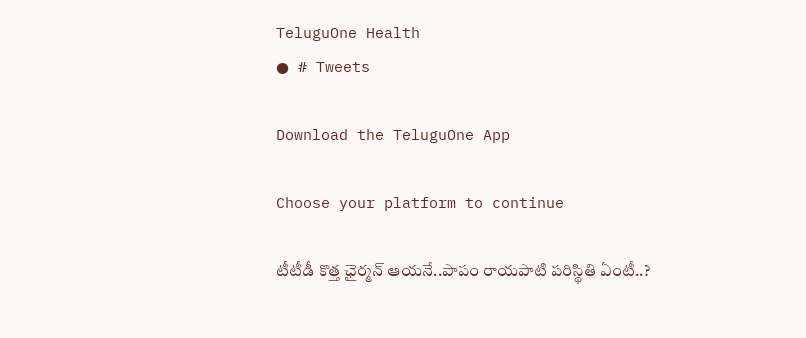TeluguOne Health
● # Tweets

Download the TeluguOne App

Choose your platform to continue

టీటీడీ కొత్త ఛైర్మన్ ఆయనే..పాపం రాయపాటి పరిస్థితి ఏంటీ..?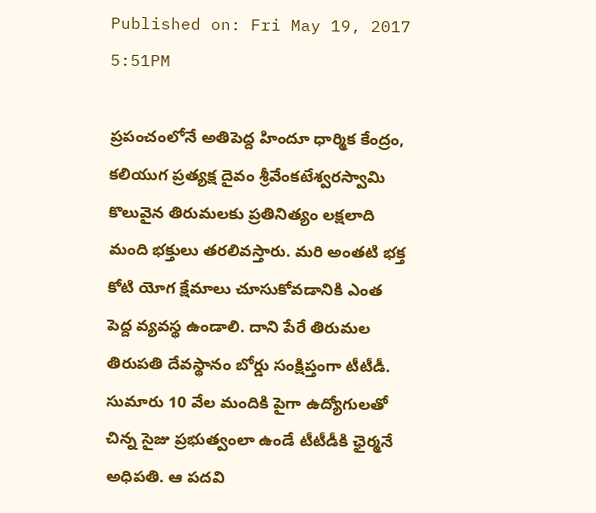Published on: Fri May 19, 2017 5:51PM

ప్రపంచంలోనే అతిపెద్ద హిందూ ధార్మిక కేంద్రం, కలియుగ ప్రత్యక్ష దైవం శ్రీవేంకటేశ్వరస్వామి కొలువైన తిరుమలకు ప్రతినిత్యం లక్షలాది మంది భక్తులు తరలివస్తారు. మరి అంతటి భక్త కోటి యోగ క్షేమాలు చూసుకోవడానికి ఎంత పెద్ద వ్యవస్థ ఉండాలి. దాని పేరే తిరుమల తిరుపతి దేవస్థానం బోర్డు సంక్షిప్తంగా టీటీడీ. సుమారు 10 వేల మందికి పైగా ఉద్యోగులతో చిన్న సైజు ప్రభుత్వంలా ఉండే టీటీడీకి ఛైర్మనే అధిపతి. ఆ పదవి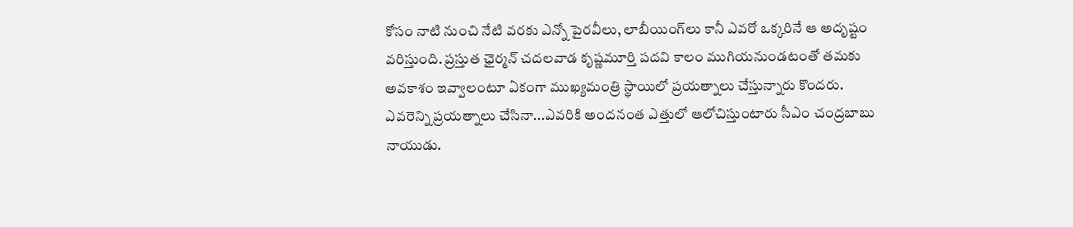కోసం నాటి నుంచి నేటి వరకు ఎన్నో పైరవీలు, లాబీయింగ్‌లు కానీ ఎవరో ఒక్కరినే ఆ అదృష్టం వరిస్తుంది. ప్రస్తుత ఛైర్మన్ చదలవాడ కృష్ణమూర్తి పదవి కాలం ముగియనుండటంతో తమకు అవకాశం ఇవ్వాలంటూ ఏకంగా ముఖ్యమంత్రి స్థాయిలో ప్రయత్నాలు చేస్తున్నారు కొందరు. ఎవరెన్ని ప్రయత్నాలు చేసినా...ఎవరికి అందనంత ఎత్తులో ఆలోచిస్తుంటారు సీఎం చంద్రబాబు నాయుడు.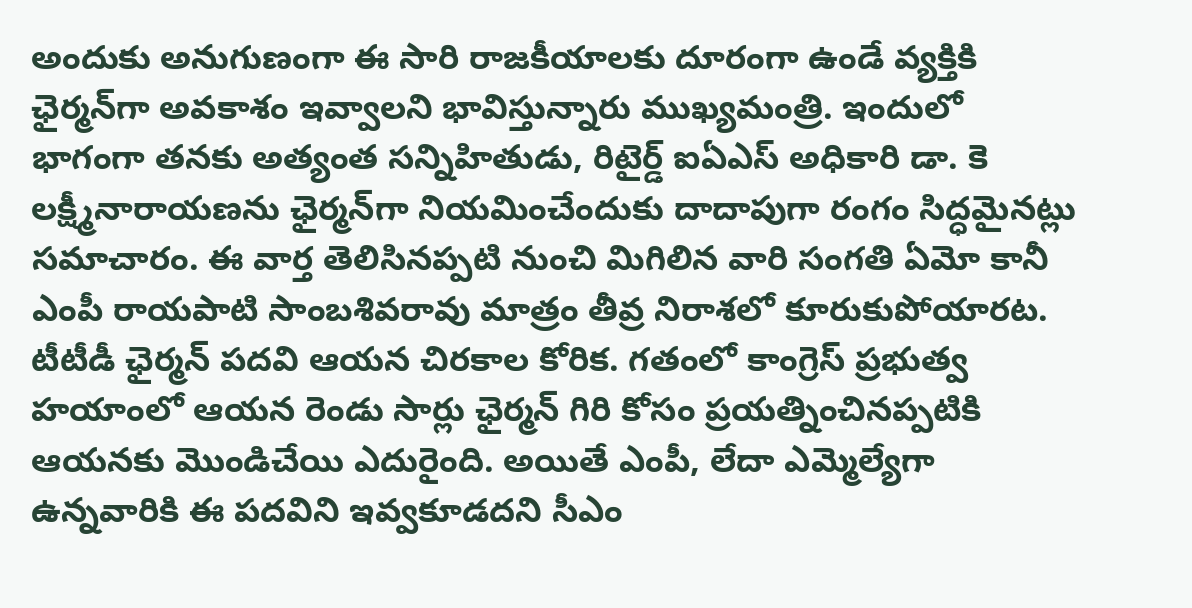అందుకు అనుగుణంగా ఈ సారి రాజకీయాలకు దూరంగా ఉండే వ్యక్తికి ఛైర్మన్‌గా అవకాశం ఇవ్వాలని భావిస్తున్నారు ముఖ్యమంత్రి. ఇందులో భాగంగా తనకు అత్యంత సన్నిహితుడు, రిటైర్డ్ ఐఏఎస్ అధికారి డా. కె లక్ష్మీనారాయణను ఛైర్మన్‌గా నియమించేందుకు దాదాపుగా రంగం సిద్ధమైనట్లు సమాచారం. ఈ వార్త తెలిసినప్పటి నుంచి మిగిలిన వారి సంగతి ఏమో కానీ ఎంపీ రాయపాటి సాంబశివరావు మాత్రం తీవ్ర నిరాశలో కూరుకుపోయారట. టీటీడీ ఛైర్మన్‌ పదవి ఆయన చిరకాల కోరిక. గతంలో కాంగ్రెస్ ప్రభుత్వ హయాంలో ఆయన రెండు సార్లు ఛైర్మన్ గిరి కోసం ప్రయత్నించినప్పటికి ఆయనకు మొండిచేయి ఎదురైంది. అయితే ఎంపీ, లేదా ఎమ్మెల్యేగా ఉన్నవారికి ఈ పదవిని ఇవ్వకూడదని సీఎం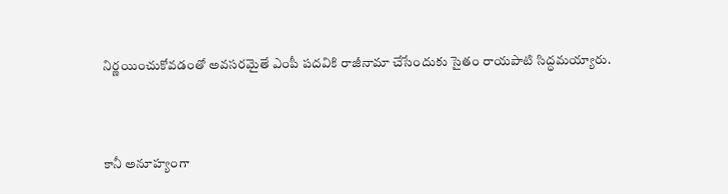నిర్ణయించుకోవడంతో అవసరమైతే ఎంపీ పదవికి రాజీనామా చేసేందుకు సైతం రాయపాటి సిద్ధమయ్యారు.



కానీ అనూహ్యంగా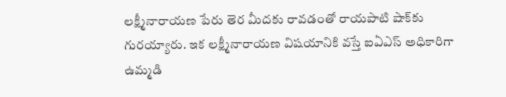లక్ష్మీనారాయణ పేరు తెర మీదకు రావడంతో రాయపాటి షాక్‌కు గురయ్యారు. ఇక లక్ష్మీనారాయణ విషయానికి వస్తే ఐఏఎస్ అధికారిగా ఉమ్మడి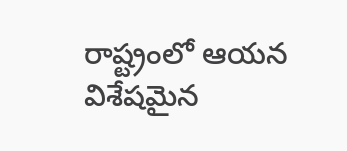రాష్ట్రంలో ఆయన విశేషమైన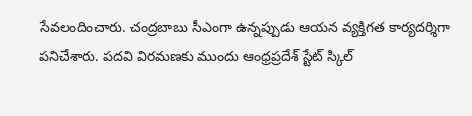సేవలందించారు. చంద్రబాబు సీఎంగా ఉన్నప్పుడు ఆయన వ్యక్తిగత కార్యదర్శిగా పనిచేశారు. పదవి విరమణకు ముందు ఆంధ్రప్రదేశ్ స్టేట్ స్కిల్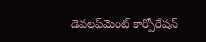డెవలప్‌మెంట్ కార్పోరేషన్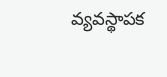వ్యవస్థాపక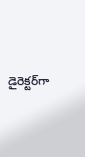డైరెక్టర్‌గా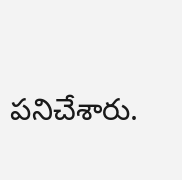పనిచేశారు.